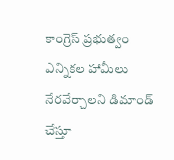కాంగ్రెస్ ప్రభుత్వం ఎన్నికల హామీలు నేరవేర్చాలని డిమాండ్ చేస్తూ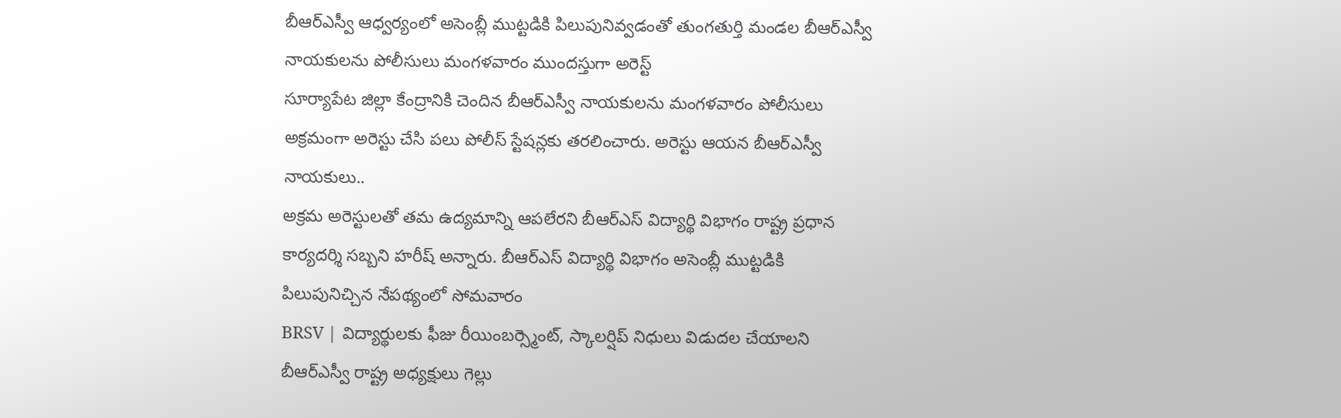బీఆర్ఎస్వీ ఆధ్వర్యంలో అసెంబ్లీ ముట్టడికి పిలుపునివ్వడంతో తుంగతుర్తి మండల బీఆర్ఎస్వీ నాయకులను పోలీసులు మంగళవారం ముందస్తుగా అరెస్ట్
సూర్యాపేట జిల్లా కేంద్రానికి చెందిన బీఆర్ఎస్వీ నాయకులను మంగళవారం పోలీసులు అక్రమంగా అరెస్టు చేసి పలు పోలీస్ స్టేషన్లకు తరలించారు. అరెస్టు ఆయన బీఆర్ఎస్వీ నాయకులు..
అక్రమ అరెస్టులతో తమ ఉద్యమాన్ని ఆపలేరని బీఆర్ఎస్ విద్యార్థి విభాగం రాష్ట్ర ప్రధాన కార్యదర్శి సబ్బని హరీష్ అన్నారు. బీఆర్ఎస్ విద్యార్థి విభాగం అసెంబ్లీ ముట్టడికి పిలుపునిచ్చిన నేపథ్యంలో సోమవారం
BRSV | విద్యార్థులకు ఫీజు రీయింబర్స్మెంట్, స్కాలర్షిప్ నిధులు విడుదల చేయాలని బీఆర్ఎస్వీ రాష్ట్ర అధ్యక్షులు గెల్లు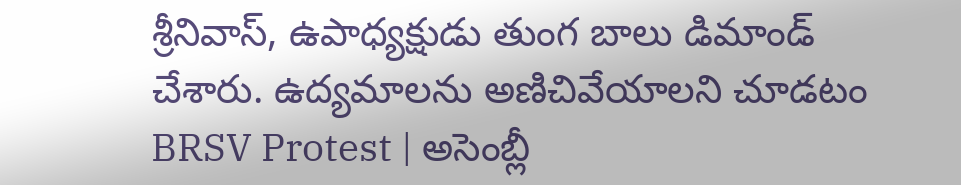శ్రీనివాస్, ఉపాధ్యక్షుడు తుంగ బాలు డిమాండ్ చేశారు. ఉద్యమాలను అణిచివేయాలని చూడటం
BRSV Protest | అసెంబ్లీ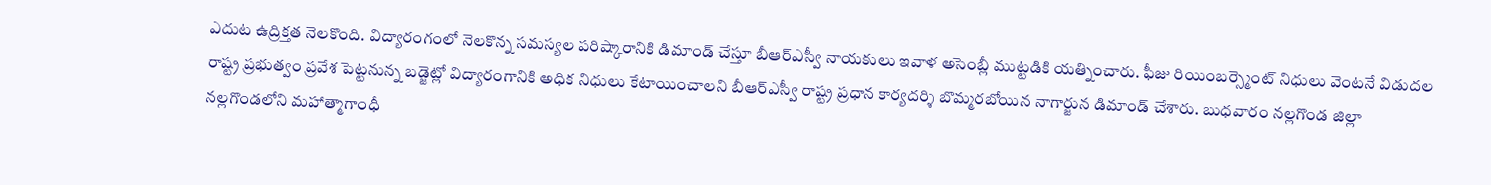ఎదుట ఉద్రిక్తత నెలకొంది. విద్యారంగంలో నెలకొన్న సమస్యల పరిష్కారానికి డిమాండ్ చేస్తూ బీఆర్ఎస్వీ నాయకులు ఇవాళ అసెంబ్లీ ముట్టడికి యత్నించారు. ఫీజు రియింబర్స్మెంట్ నిధులు వెంటనే విడుదల
రాష్ట్ర ప్రభుత్వం ప్రవేశ పెట్టనున్న బడ్జెట్లో విద్యారంగానికి అధిక నిధులు కేటాయించాలని బీఆర్ఎస్వీ రాష్ట్ర ప్రధాన కార్యదర్శి బొమ్మరబోయిన నాగార్జున డిమాండ్ చేశారు. బుధవారం నల్లగొండ జిల్లా
నల్లగొండలోని మహాత్మాగాంధీ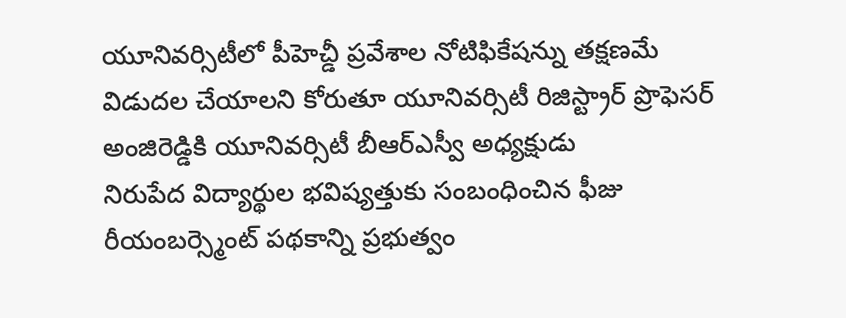యూనివర్సిటీలో పీహెచ్డీ ప్రవేశాల నోటిఫికేషన్ను తక్షణమే విడుదల చేయాలని కోరుతూ యూనివర్సిటీ రిజిస్ట్రార్ ప్రొఫెసర్ అంజిరెడ్డికి యూనివర్సిటీ బీఆర్ఎస్వీ అధ్యక్షుడు
నిరుపేద విద్యార్థుల భవిష్యత్తుకు సంబంధించిన ఫీజు రీయంబర్స్మెంట్ పథకాన్ని ప్రభుత్వం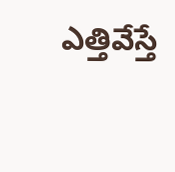ఎత్తివేస్తే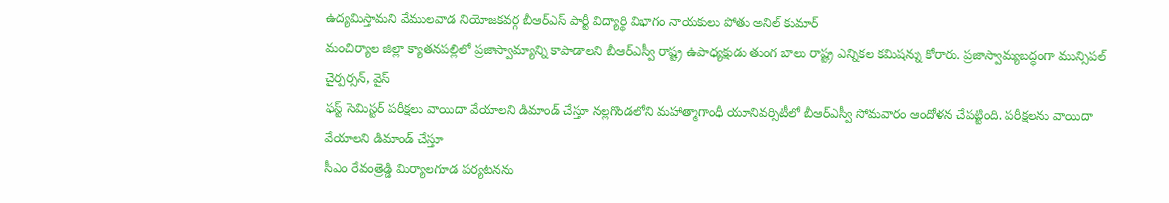ఉద్యమిస్తామని వేములవాడ నియోజకవర్గ బీఆర్ఎస్ పార్టీ విద్యార్థి విభాగం నాయకులు పోతు అనిల్ కుమార్
మంచిర్యాల జిల్లా క్యాతనపల్లిలో ప్రజాస్వామ్యాన్ని కాపాడాలని బీఆర్ఎస్వీ రాష్ట్ర ఉపాధ్యక్షుడు తుంగ బాలు రాష్ట్ర ఎన్నికల కమిషన్ను కోరారు. ప్రజాస్వామ్యబద్ధంగా మున్సిపల్ చైర్పర్సన్, వైస్
ఫస్ట్ సెమిస్టర్ పరీక్షలు వాయిదా వేయాలని డిమాండ్ చేస్తూ నల్లగొండలోని మహాత్మాగాంధీ యూనివర్సిటీలో బీఆర్ఎస్వీ సోమవారం ఆందోళన చేపట్టింది. పరీక్షలను వాయిదా వేయాలని డిమాండ్ చేస్తూ
సీఎం రేవంత్రెడ్డి మిర్యాలగూడ పర్యటనను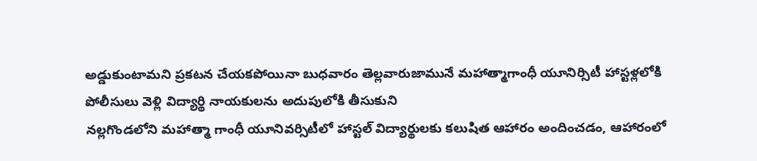అడ్డుకుంటామని ప్రకటన చేయకపోయినా బుధవారం తెల్లవారుజామునే మహాత్మాగాంధీ యూనిర్సిటీ హాస్టళ్లలోకి పోలీసులు వెళ్లి విద్యార్థి నాయకులను అదుపులోకి తీసుకుని
నల్లగొండలోని మహాత్మా గాంధీ యూనివర్సిటీలో హాస్టల్ విద్యార్థులకు కలుషిత ఆహారం అందించడం, ఆహారంలో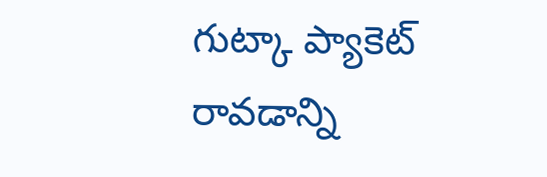గుట్కా ప్యాకెట్ రావడాన్ని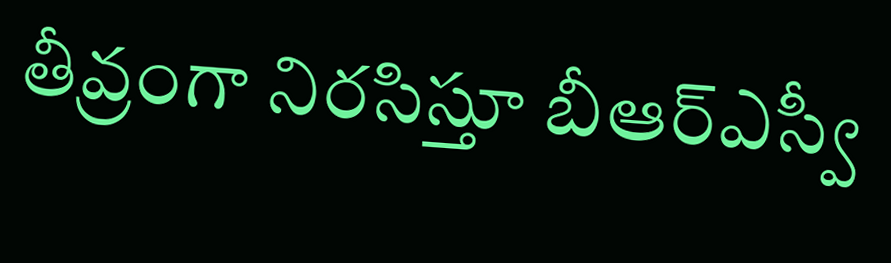తీవ్రంగా నిరసిస్తూ బీఆర్ఎస్వీ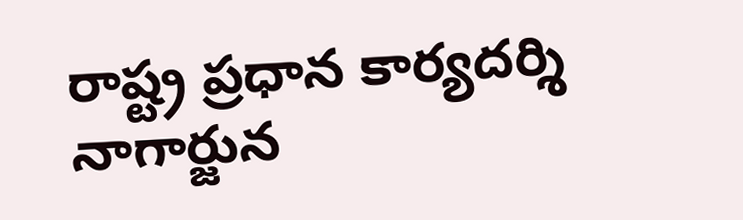రాష్ట్ర ప్రధాన కార్యదర్శి నాగార్జున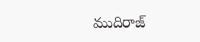ముదిరాజ్